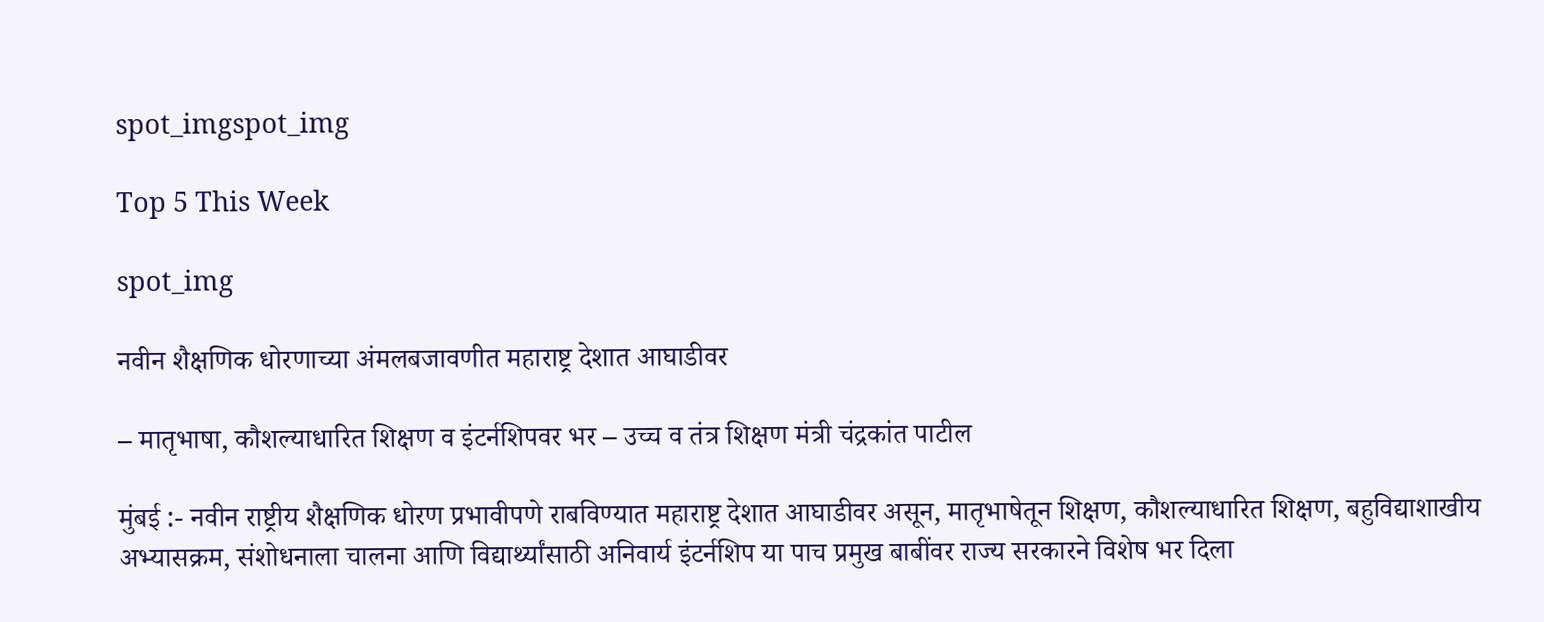spot_imgspot_img

Top 5 This Week

spot_img

नवीन शैक्षणिक धोरणाच्या अंमलबजावणीत महाराष्ट्र देशात आघाडीवर

– मातृभाषा, कौशल्याधारित शिक्षण व इंटर्नशिपवर भर – उच्च व तंत्र शिक्षण मंत्री चंद्रकांत पाटील

मुंबई :- नवीन राष्ट्रीय शैक्षणिक धोरण प्रभावीपणे राबविण्यात महाराष्ट्र देशात आघाडीवर असून, मातृभाषेतून शिक्षण, कौशल्याधारित शिक्षण, बहुविद्याशाखीय अभ्यासक्रम, संशोधनाला चालना आणि विद्यार्थ्यांसाठी अनिवार्य इंटर्नशिप या पाच प्रमुख बाबींवर राज्य सरकारने विशेष भर दिला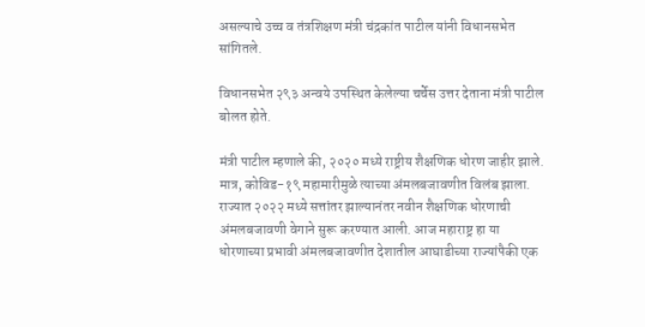असल्याचे उच्च व तंत्रशिक्षण मंत्री चंद्रकांत पाटील यांनी विधानसभेत सांगितले.

विधानसभेत २९३ अन्वये उपस्थित केलेल्या चर्चेस उत्तर देताना मंत्री पाटील बोलत होते.

मंत्री पाटील म्हणाले की, २०२० मध्ये राष्ट्रीय शैक्षणिक धोरण जाहीर झाले. मात्र, कोविड-१९ महामारीमुळे त्याच्या अंमलबजावणीत विलंब झाला. राज्यात २०२२ मध्ये सत्तांतर झाल्यानंतर नवीन शैक्षणिक धोरणाची अंमलबजावणी वेगाने सुरू करण्यात आली. आज महाराष्ट्र हा या धोरणाच्या प्रभावी अंमलबजावणीत देशातील आघाडीच्या राज्यांपैकी एक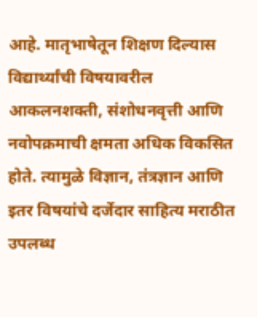आहे. मातृभाषेतून शिक्षण दिल्यास विद्यार्थ्यांची विषयावरील आकलनशक्ती, संशोधनवृत्ती आणि नवोपक्रमाची क्षमता अधिक विकसित होते. त्यामुळे विज्ञान, तंत्रज्ञान आणि इतर विषयांचे दर्जेदार साहित्य मराठीत उपलब्ध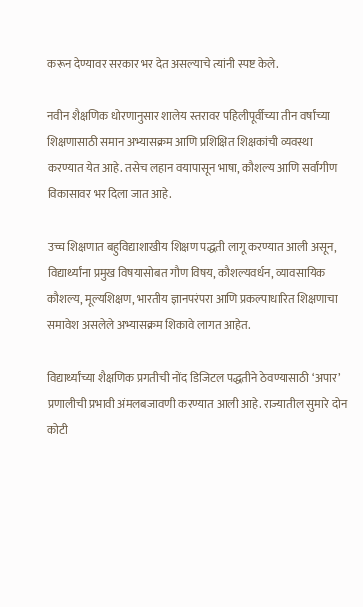करून देण्यावर सरकार भर देत असल्याचे त्यांनी स्पष्ट केले.

नवीन शैक्षणिक धोरणानुसार शालेय स्तरावर पहिलीपूर्वीच्या तीन वर्षांच्या शिक्षणासाठी समान अभ्यासक्रम आणि प्रशिक्षित शिक्षकांची व्यवस्था करण्यात येत आहे. तसेच लहान वयापासून भाषा, कौशल्य आणि सर्वांगीण विकासावर भर दिला जात आहे.

उच्च शिक्षणात बहुविद्याशाखीय शिक्षण पद्धती लागू करण्यात आली असून, विद्यार्थ्यांना प्रमुख विषयासोबत गौण विषय, कौशल्यवर्धन, व्यावसायिक कौशल्य, मूल्यशिक्षण, भारतीय ज्ञानपरंपरा आणि प्रकल्पाधारित शिक्षणाचा समावेश असलेले अभ्यासक्रम शिकावे लागत आहेत.

विद्यार्थ्यांच्या शैक्षणिक प्रगतीची नोंद डिजिटल पद्धतीने ठेवण्यासाठी ‘अपार’ प्रणालीची प्रभावी अंमलबजावणी करण्यात आली आहे. राज्यातील सुमारे दोन कोटी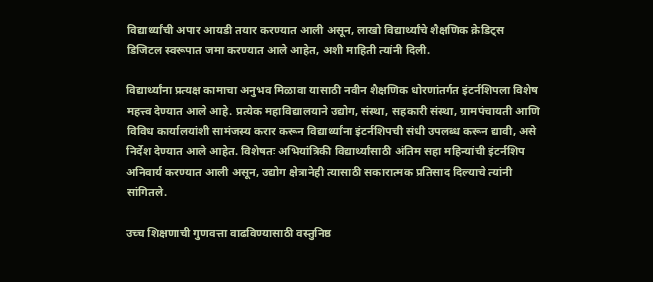विद्यार्थ्यांची अपार आयडी तयार करण्यात आली असून, लाखो विद्यार्थ्यांचे शैक्षणिक क्रेडिट्स डिजिटल स्वरूपात जमा करण्यात आले आहेत, अशी माहिती त्यांनी दिली.

विद्यार्थ्यांना प्रत्यक्ष कामाचा अनुभव मिळावा यासाठी नवीन शैक्षणिक धोरणांतर्गत इंटर्नशिपला विशेष महत्त्व देण्यात आले आहे. प्रत्येक महाविद्यालयाने उद्योग, संस्था, सहकारी संस्था, ग्रामपंचायती आणि विविध कार्यालयांशी सामंजस्य करार करून विद्यार्थ्यांना इंटर्नशिपची संधी उपलब्ध करून द्यावी, असे निर्देश देण्यात आले आहेत. विशेषतः अभियांत्रिकी विद्यार्थ्यांसाठी अंतिम सहा महिन्यांची इंटर्नशिप अनिवार्य करण्यात आली असून, उद्योग क्षेत्रानेही त्यासाठी सकारात्मक प्रतिसाद दिल्याचे त्यांनी सांगितले.

उच्च शिक्षणाची गुणवत्ता वाढविण्यासाठी वस्तुनिष्ठ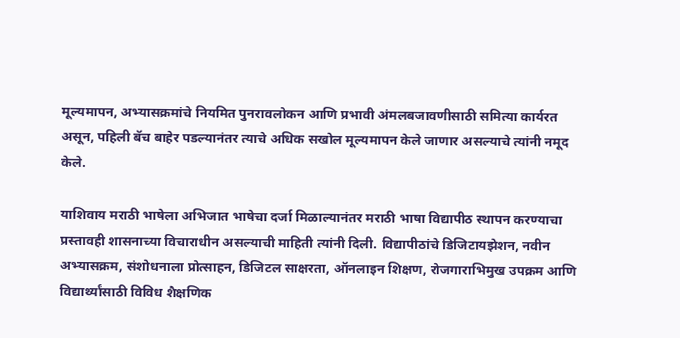मूल्यमापन, अभ्यासक्रमांचे नियमित पुनरावलोकन आणि प्रभावी अंमलबजावणीसाठी समित्या कार्यरत असून, पहिली बॅच बाहेर पडल्यानंतर त्याचे अधिक सखोल मूल्यमापन केले जाणार असल्याचे त्यांनी नमूद केले.

याशिवाय मराठी भाषेला अभिजात भाषेचा दर्जा मिळाल्यानंतर मराठी भाषा विद्यापीठ स्थापन करण्याचा प्रस्तावही शासनाच्या विचाराधीन असल्याची माहिती त्यांनी दिली. विद्यापीठांचे डिजिटायझेशन, नवीन अभ्यासक्रम, संशोधनाला प्रोत्साहन, डिजिटल साक्षरता, ऑनलाइन शिक्षण, रोजगाराभिमुख उपक्रम आणि विद्यार्थ्यांसाठी विविध शैक्षणिक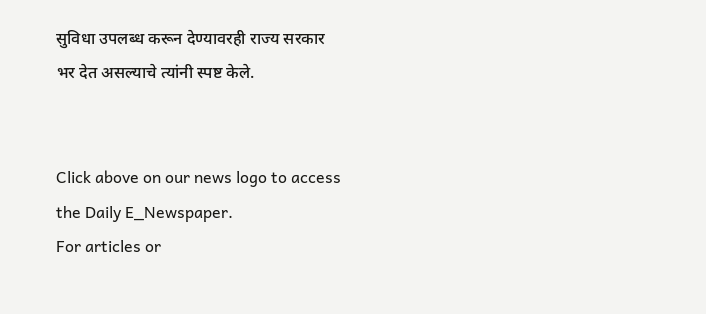सुविधा उपलब्ध करून देण्यावरही राज्य सरकार भर देत असल्याचे त्यांनी स्पष्ट केले.


Click above on our news logo to access the Daily E_Newspaper.
For articles or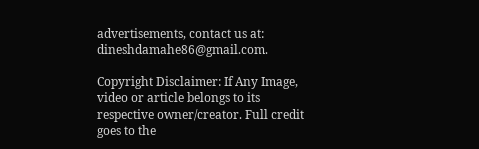advertisements, contact us at: dineshdamahe86@gmail.com.

Copyright Disclaimer: If Any Image, video or article belongs to its respective owner/creator. Full credit goes to the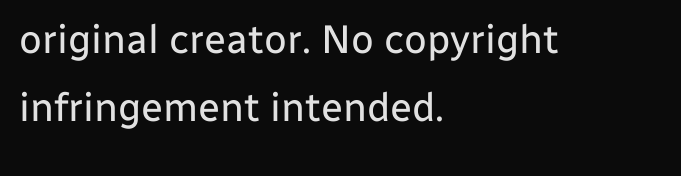original creator. No copyright infringement intended.